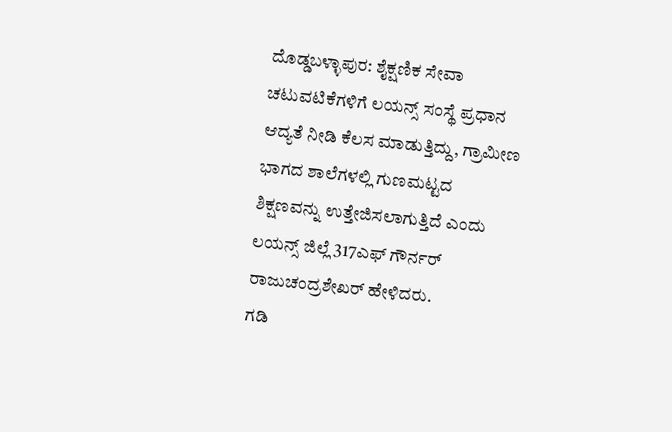ದೊಡ್ಡಬಳ್ಳಾಪುರ: ಶೈಕ್ಷಣಿಕ ಸೇವಾ ಚಟುವಟಿಕೆಗಳಿಗೆ ಲಯನ್ಸ್ ಸಂಸ್ಥೆ ಪ್ರಧಾನ ಆದ್ಯತೆ ನೀಡಿ ಕೆಲಸ ಮಾಡುತ್ತಿದ್ದು, ಗ್ರಾಮೀಣ ಭಾಗದ ಶಾಲೆಗಳಲ್ಲಿ ಗುಣಮಟ್ಟದ ಶಿಕ್ಷಣವನ್ನು ಉತ್ತೇಜಿಸಲಾಗುತ್ತಿದೆ ಎಂದು ಲಯನ್ಸ್ ಜಿಲ್ಲೆ 317ಎಫ್ ಗೌರ್ನರ್ ರಾಜುಚಂದ್ರಶೇಖರ್ ಹೇಳಿದರು.
ಗಡಿ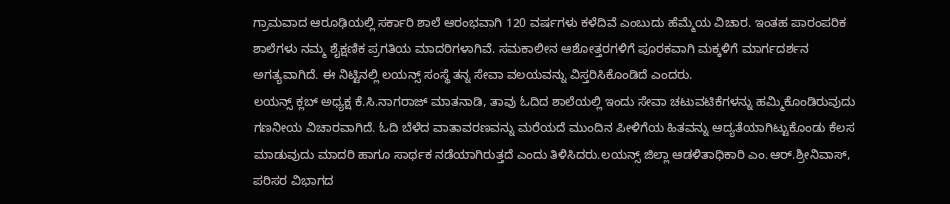ಗ್ರಾಮವಾದ ಆರೂಢಿಯಲ್ಲಿ ಸರ್ಕಾರಿ ಶಾಲೆ ಆರಂಭವಾಗಿ 120 ವರ್ಷಗಳು ಕಳೆದಿವೆ ಎಂಬುದು ಹೆಮ್ಮೆಯ ವಿಚಾರ. ಇಂತಹ ಪಾರಂಪರಿಕ ಶಾಲೆಗಳು ನಮ್ಮ ಶೈಕ್ಷಣಿಕ ಪ್ರಗತಿಯ ಮಾದರಿಗಳಾಗಿವೆ. ಸಮಕಾಲೀನ ಆಶೋತ್ತರಗಳಿಗೆ ಪೂರಕವಾಗಿ ಮಕ್ಕಳಿಗೆ ಮಾರ್ಗದರ್ಶನ ಅಗತ್ಯವಾಗಿದೆ. ಈ ನಿಟ್ಟಿನಲ್ಲಿ ಲಯನ್ಸ್ ಸಂಸ್ಥೆ ತನ್ನ ಸೇವಾ ವಲಯವನ್ನು ವಿಸ್ತರಿಸಿಕೊಂಡಿದೆ ಎಂದರು.
ಲಯನ್ಸ್ ಕ್ಲಬ್ ಅಧ್ಯಕ್ಷ ಕೆ.ಸಿ.ನಾಗರಾಜ್ ಮಾತನಾಡಿ, ತಾವು ಓದಿದ ಶಾಲೆಯಲ್ಲಿ ಇಂದು ಸೇವಾ ಚಟುವಟಿಕೆಗಳನ್ನು ಹಮ್ಮಿಕೊಂಡಿರುವುದು ಗಣನೀಯ ವಿಚಾರವಾಗಿದೆ. ಓದಿ ಬೆಳೆದ ವಾತಾವರಣವನ್ನು ಮರೆಯದೆ ಮುಂದಿನ ಪೀಳಿಗೆಯ ಹಿತವನ್ನು ಆದ್ಯತೆಯಾಗಿಟ್ಟುಕೊಂಡು ಕೆಲಸ ಮಾಡುವುದು ಮಾದರಿ ಹಾಗೂ ಸಾರ್ಥಕ ನಡೆಯಾಗಿರುತ್ತದೆ ಎಂದು ತಿಳಿಸಿದರು.ಲಯನ್ಸ್ ಜಿಲ್ಲಾ ಆಡಳಿತಾಧಿಕಾರಿ ಎಂ.ಆರ್.ಶ್ರೀನಿವಾಸ್, ಪರಿಸರ ವಿಭಾಗದ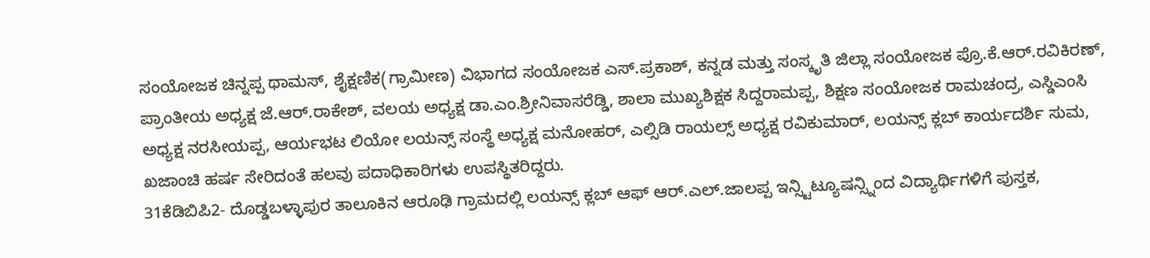ಸಂಯೋಜಕ ಚಿನ್ನಪ್ಪ ಥಾಮಸ್, ಶೈಕ್ಷಣಿಕ(ಗ್ರಾಮೀಣ) ವಿಭಾಗದ ಸಂಯೋಜಕ ಎಸ್.ಪ್ರಕಾಶ್, ಕನ್ನಡ ಮತ್ತು ಸಂಸ್ಕೃತಿ ಜಿಲ್ಲಾ ಸಂಯೋಜಕ ಪ್ರೊ.ಕೆ.ಆರ್.ರವಿಕಿರಣ್, ಪ್ರಾಂತೀಯ ಅಧ್ಯಕ್ಷ ಜೆ.ಆರ್.ರಾಕೇಶ್, ವಲಯ ಅಧ್ಯಕ್ಷ ಡಾ.ಎಂ.ಶ್ರೀನಿವಾಸರೆಡ್ಡಿ, ಶಾಲಾ ಮುಖ್ಯಶಿಕ್ಷಕ ಸಿದ್ದರಾಮಪ್ಪ, ಶಿಕ್ಷಣ ಸಂಯೋಜಕ ರಾಮಚಂದ್ರ, ಎಸ್ಡಿಎಂಸಿ ಅಧ್ಯಕ್ಷ ನರಸೀಯಪ್ಪ, ಆರ್ಯಭಟ ಲಿಯೋ ಲಯನ್ಸ್ ಸಂಸ್ಥೆ ಅಧ್ಯಕ್ಷ ಮನೋಹರ್, ಎಲ್ಸಿಡಿ ರಾಯಲ್ಸ್ ಅಧ್ಯಕ್ಷ ರವಿಕುಮಾರ್, ಲಯನ್ಸ್ ಕ್ಲಬ್ ಕಾರ್ಯದರ್ಶಿ ಸುಮ, ಖಜಾಂಚಿ ಹರ್ಷ ಸೇರಿದಂತೆ ಹಲವು ಪದಾಧಿಕಾರಿಗಳು ಉಪಸ್ಥಿತರಿದ್ದರು.
31ಕೆಡಿಬಿಪಿ2- ದೊಡ್ಡಬಳ್ಳಾಪುರ ತಾಲೂಕಿನ ಆರೂಢಿ ಗ್ರಾಮದಲ್ಲಿ ಲಯನ್ಸ್ ಕ್ಲಬ್ ಆಫ್ ಆರ್.ಎಲ್.ಜಾಲಪ್ಪ ಇನ್ಸ್ಟಿಟ್ಯೂಷನ್ಸ್ನಿಂದ ವಿದ್ಯಾರ್ಥಿಗಳಿಗೆ ಪುಸ್ತಕ,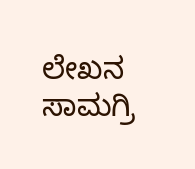ಲೇಖನ ಸಾಮಗ್ರಿ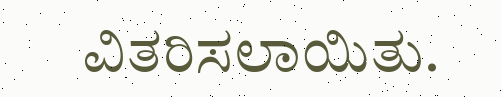ವಿತರಿಸಲಾಯಿತು.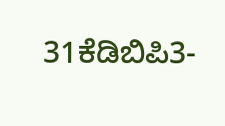31ಕೆಡಿಬಿಪಿ3-